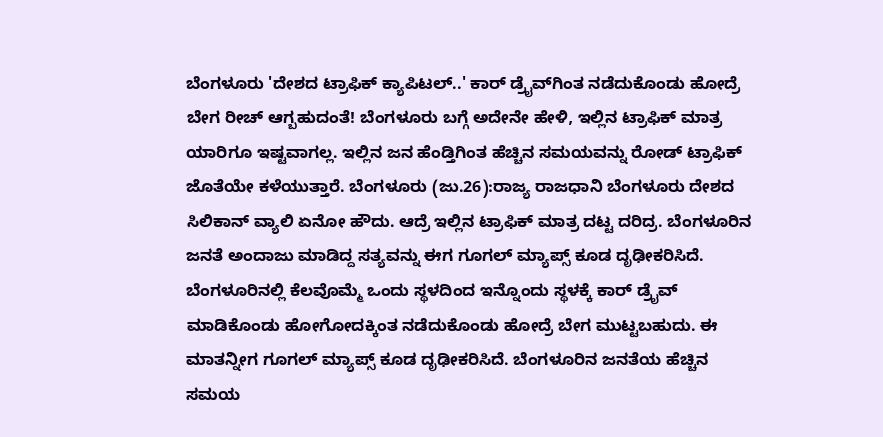ಬೆಂಗಳೂರು 'ದೇಶದ ಟ್ರಾಫಿಕ್‌ ಕ್ಯಾಪಿಟಲ್‌..' ಕಾರ್‌ ಡ್ರೈವ್‌ಗಿಂತ ನಡೆದುಕೊಂಡು ಹೋದ್ರೆ ಬೇಗ ರೀಚ್‌ ಆಗ್ಬಹುದಂತೆ! ಬೆಂಗಳೂರು ಬಗ್ಗೆ ಅದೇನೇ ಹೇಳಿ, ಇಲ್ಲಿನ ಟ್ರಾಫಿಕ್‌ ಮಾತ್ರ ಯಾರಿಗೂ ಇಷ್ಟವಾಗಲ್ಲ. ಇಲ್ಲಿನ ಜನ ಹೆಂಡ್ತಿಗಿಂತ ಹೆಚ್ಚಿನ ಸಮಯವನ್ನು ರೋಡ್‌ ಟ್ರಾಫಿಕ್‌ ಜೊತೆಯೇ ಕಳೆಯುತ್ತಾರೆ. ಬೆಂಗಳೂರು (ಜು.26):ರಾಜ್ಯ ರಾಜಧಾನಿ ಬೆಂಗಳೂರು ದೇಶದ ಸಿಲಿಕಾನ್‌ ವ್ಯಾಲಿ ಏನೋ ಹೌದು. ಆದ್ರೆ ಇಲ್ಲಿನ ಟ್ರಾಫಿಕ್‌ ಮಾತ್ರ ದಟ್ಟ ದರಿದ್ರ. ಬೆಂಗಳೂರಿನ ಜನತೆ ಅಂದಾಜು ಮಾಡಿದ್ದ ಸತ್ಯವನ್ನು ಈಗ ಗೂಗಲ್‌ ಮ್ಯಾಪ್ಸ್‌ ಕೂಡ ದೃಢೀಕರಿಸಿದೆ. ಬೆಂಗಳೂರಿನಲ್ಲಿ ಕೆಲವೊಮ್ಮೆ ಒಂದು ಸ್ಥಳದಿಂದ ಇನ್ನೊಂದು ಸ್ಥಳಕ್ಕೆ ಕಾರ್‌ ಡ್ರೈವ್‌ ಮಾಡಿಕೊಂಡು ಹೋಗೋದಕ್ಕಿಂತ ನಡೆದುಕೊಂಡು ಹೋದ್ರೆ ಬೇಗ ಮುಟ್ಟಬಹುದು. ಈ ಮಾತನ್ನೀಗ ಗೂಗಲ್‌ ಮ್ಯಾಪ್ಸ್‌ ಕೂಡ ದೃಢೀಕರಿಸಿದೆ. ಬೆಂಗಳೂರಿನ ಜನತೆಯ ಹೆಚ್ಚಿನ ಸಮಯ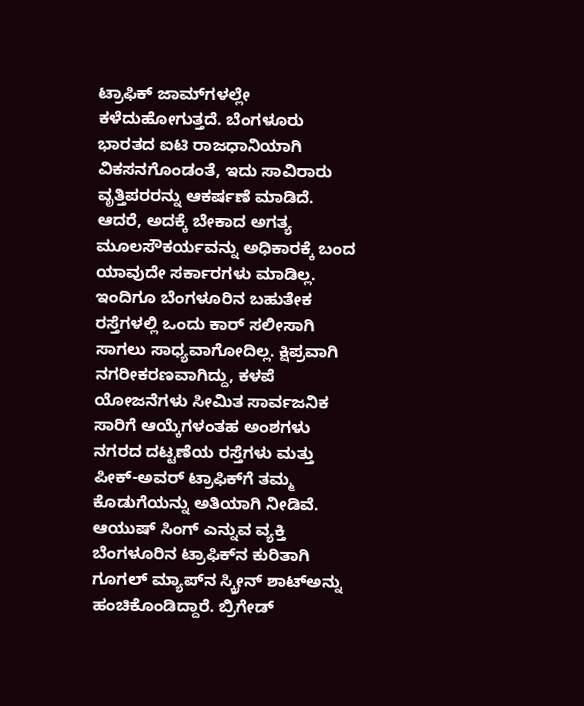ಟ್ರಾಫಿಕ್‌ ಜಾಮ್‌ಗಳಲ್ಲೇ ಕಳೆದುಹೋಗುತ್ತದೆ. ಬೆಂಗಳೂರು ಭಾರತದ ಐಟಿ ರಾಜಧಾನಿಯಾಗಿ ವಿಕಸನಗೊಂಡಂತೆ, ಇದು ಸಾವಿರಾರು ವೃತ್ತಿಪರರನ್ನು ಆಕರ್ಷಣೆ ಮಾಡಿದೆ. ಆದರೆ, ಅದಕ್ಕೆ ಬೇಕಾದ ಅಗತ್ಯ ಮೂಲಸೌಕರ್ಯವನ್ನು ಅಧಿಕಾರಕ್ಕೆ ಬಂದ ಯಾವುದೇ ಸರ್ಕಾರಗಳು ಮಾಡಿಲ್ಲ. ಇಂದಿಗೂ ಬೆಂಗಳೂರಿನ ಬಹುತೇಕ ರಸ್ತೆಗಳಲ್ಲಿ ಒಂದು ಕಾರ್‌ ಸಲೀಸಾಗಿ ಸಾಗಲು ಸಾಧ್ಯವಾಗೋದಿಲ್ಲ. ಕ್ಷಿಪ್ರವಾಗಿ ನಗರೀಕರಣವಾಗಿದ್ದು, ಕಳಪೆ ಯೋಜನೆಗಳು ಸೀಮಿತ ಸಾರ್ವಜನಿಕ ಸಾರಿಗೆ ಆಯ್ಕೆಗಳಂತಹ ಅಂಶಗಳು ನಗರದ ದಟ್ಟಣೆಯ ರಸ್ತೆಗಳು ಮತ್ತು ಪೀಕ್-ಅವರ್ ಟ್ರಾಫಿಕ್‌ಗೆ ತಮ್ಮ ಕೊಡುಗೆಯನ್ನು ಅತಿಯಾಗಿ ನೀಡಿವೆ. ಆಯುಷ್‌ ಸಿಂಗ್‌ ಎನ್ನುವ ವ್ಯಕ್ತಿ ಬೆಂಗಳೂರಿನ ಟ್ರಾಫಿಕ್‌ನ ಕುರಿತಾಗಿ ಗೂಗಲ್‌ ಮ್ಯಾಪ್‌ನ ಸ್ಕ್ರೀನ್‌ ಶಾಟ್‌ಅನ್ನು ಹಂಚಿಕೊಂಡಿದ್ದಾರೆ. ಬ್ರಿಗೇಡ್‌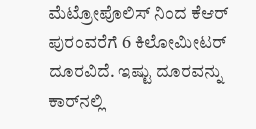ಮೆಟ್ರೋಪೊಲಿಸ್‌ ನಿಂದ ಕೆಆರ್‌ ಪುರಂವರೆಗೆ 6 ಕಿಲೋಮೀಟರ್‌ ದೂರವಿದೆ. ಇಷ್ಟು ದೂರವನ್ನು ಕಾರ್‌ನಲ್ಲಿ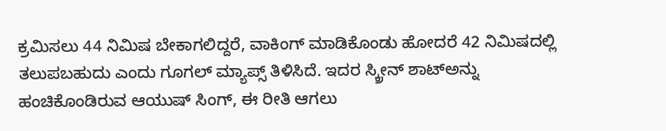ಕ್ರಮಿಸಲು 44 ನಿಮಿಷ ಬೇಕಾಗಲಿದ್ದರೆ, ವಾಕಿಂಗ್‌ ಮಾಡಿಕೊಂಡು ಹೋದರೆ 42 ನಿಮಿಷದಲ್ಲಿ ತಲುಪಬಹುದು ಎಂದು ಗೂಗಲ್‌ ಮ್ಯಾಪ್ಸ್‌ ತಿಳಿಸಿದೆ. ಇದರ ಸ್ಕ್ರೀನ್‌ ಶಾಟ್‌ಅನ್ನು ಹಂಚಿಕೊಂಡಿರುವ ಆಯುಷ್‌ ಸಿಂಗ್‌, ಈ ರೀತಿ ಆಗಲು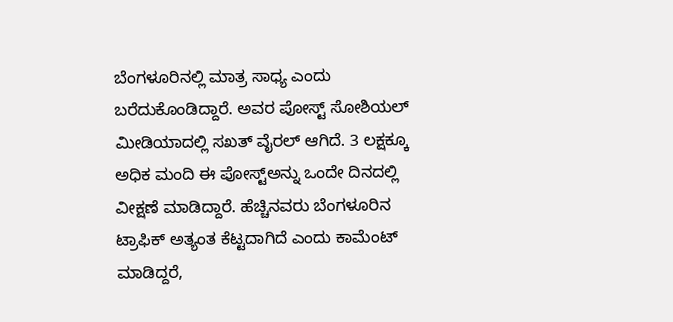ಬೆಂಗಳೂರಿನಲ್ಲಿ ಮಾತ್ರ ಸಾಧ್ಯ ಎಂದು ಬರೆದುಕೊಂಡಿದ್ದಾರೆ. ಅವರ ಪೋಸ್ಟ್‌ ಸೋಶಿಯಲ್‌ ಮೀಡಿಯಾದಲ್ಲಿ ಸಖತ್‌ ವೈರಲ್‌ ಆಗಿದೆ. 3 ಲಕ್ಷಕ್ಕೂ ಅಧಿಕ ಮಂದಿ ಈ ಪೋಸ್ಟ್‌ಅನ್ನು ಒಂದೇ ದಿನದಲ್ಲಿ ವೀಕ್ಷಣೆ ಮಾಡಿದ್ದಾರೆ. ಹೆಚ್ಚಿನವರು ಬೆಂಗಳೂರಿನ ಟ್ರಾಫಿಕ್‌ ಅತ್ಯಂತ ಕೆಟ್ಟದಾಗಿದೆ ಎಂದು ಕಾಮೆಂಟ್‌ ಮಾಡಿದ್ದರೆ,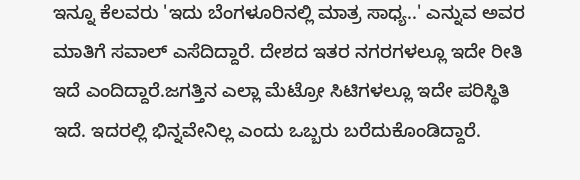ಇನ್ನೂ ಕೆಲವರು 'ಇದು ಬೆಂಗಳೂರಿನಲ್ಲಿ ಮಾತ್ರ ಸಾಧ್ಯ..' ಎನ್ನುವ ಅವರ ಮಾತಿಗೆ ಸವಾಲ್‌ ಎಸೆದಿದ್ದಾರೆ. ದೇಶದ ಇತರ ನಗರಗಳಲ್ಲೂ ಇದೇ ರೀತಿ ಇದೆ ಎಂದಿದ್ದಾರೆ.ಜಗತ್ತಿನ ಎಲ್ಲಾ ಮೆಟ್ರೋ ಸಿಟಿಗಳಲ್ಲೂ ಇದೇ ಪರಿಸ್ಥಿತಿ ಇದೆ. ಇದರಲ್ಲಿ ಭಿನ್ನವೇನಿಲ್ಲ ಎಂದು ಒಬ್ಬರು ಬರೆದುಕೊಂಡಿದ್ದಾರೆ.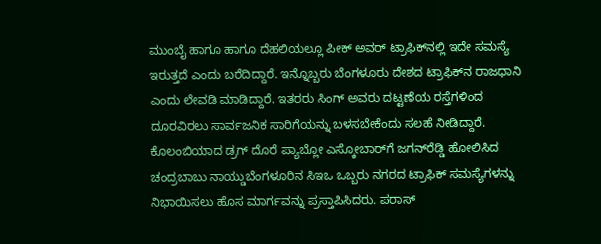ಮುಂಬೈ ಹಾಗೂ ಹಾಗೂ ದೆಹಲಿಯಲ್ಲೂ ಪೀಕ್‌ ಅವರ್‌ ಟ್ರಾಫಿಕ್‌ನಲ್ಲಿ ಇದೇ ಸಮಸ್ಯೆ ಇರುತ್ತದೆ ಎಂದು ಬರೆದಿದ್ದಾರೆ. ಇನ್ನೊಬ್ಬರು ಬೆಂಗಳೂರು ದೇಶದ ಟ್ರಾಫಿಕ್‌ನ ರಾಜಧಾನಿ ಎಂದು ಲೇವಡಿ ಮಾಡಿದ್ದಾರೆ. ಇತರರು ಸಿಂಗ್ ಅವರು ದಟ್ಟಣೆಯ ರಸ್ತೆಗಳಿಂದ ದೂರವಿರಲು ಸಾರ್ವಜನಿಕ ಸಾರಿಗೆಯನ್ನು ಬಳಸಬೇಕೆಂದು ಸಲಹೆ ನೀಡಿದ್ದಾರೆ. ಕೊಲಂಬಿಯಾದ ಡ್ರಗ್‌ ದೊರೆ ಪ್ಯಾಬ್ಲೋ ಎಸ್ಕೋಬಾರ್‌ಗೆ ಜಗನ್‌ರೆಡ್ಡಿ ಹೋಲಿಸಿದ ಚಂದ್ರಬಾಬು ನಾಯ್ಡುಬೆಂಗಳೂರಿನ ಸಿಇಒ ಒಬ್ಬರು ನಗರದ ಟ್ರಾಫಿಕ್ ಸಮಸ್ಯೆಗಳನ್ನು ನಿಭಾಯಿಸಲು ಹೊಸ ಮಾರ್ಗವನ್ನು ಪ್ರಸ್ತಾಪಿಸಿದರು. ಪರಾಸ್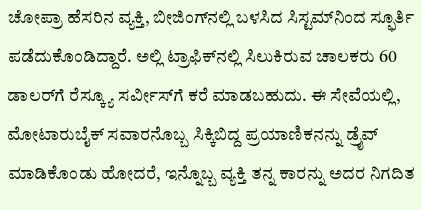ಚೋಪ್ರಾ ಹೆಸರಿನ ವ್ಯಕ್ತಿ, ಬೀಜಿಂಗ್‌ನಲ್ಲಿ ಬಳಸಿದ ಸಿಸ್ಟಮ್‌ನಿಂದ ಸ್ಫೂರ್ತಿ ಪಡೆದುಕೊಂಡಿದ್ದಾರೆ. ಅಲ್ಲಿ ಟ್ರಾಫಿಕ್‌ನಲ್ಲಿ ಸಿಲುಕಿರುವ ಚಾಲಕರು 60 ಡಾಲರ್‌ಗೆ ರೆಸ್ಕ್ಯೂ ಸರ್ವೀಸ್‌ಗೆ ಕರೆ ಮಾಡಬಹುದು. ಈ ಸೇವೆಯಲ್ಲಿ, ಮೋಟಾರುಬೈಕ್ ಸವಾರನೊಬ್ಬ ಸಿಕ್ಕಿಬಿದ್ದ ಪ್ರಯಾಣಿಕನನ್ನು ಡ್ರೈವ್‌ ಮಾಡಿಕೊಂಡು ಹೋದರೆ, ಇನ್ನೊಬ್ಬ ವ್ಯಕ್ತಿ ತನ್ನ ಕಾರನ್ನು ಅದರ ನಿಗದಿತ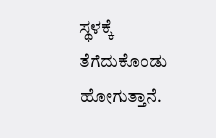ಸ್ಥಳಕ್ಕೆ ತೆಗೆದುಕೊಂಡು ಹೋಗುತ್ತಾನೆ.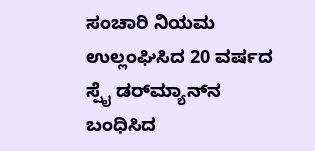ಸಂಚಾರಿ ನಿಯಮ ಉಲ್ಲಂಘಿಸಿದ 20 ವರ್ಷದ ಸ್ಪೈ ಡರ್‌ಮ್ಯಾನ್‌ನ ಬಂಧಿಸಿದ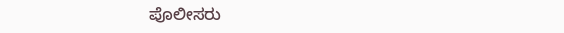ಪೊಲೀಸರು